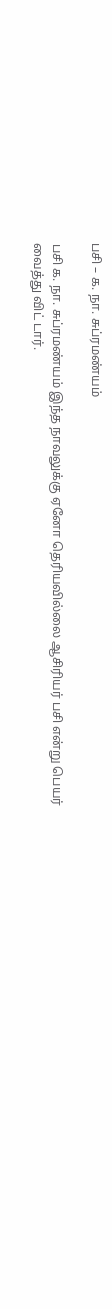பசி – க. நா. சுப்ரமண்யம்

பசி க. நா. சுப்ரமண்யம் இந்த நாவலுக்கு ஏனோ தெரியவில்லை ஆசிரியர் பசி என்று பெயர் வைத்து விட் டார்.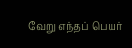வேறு எந்தப் பெயர்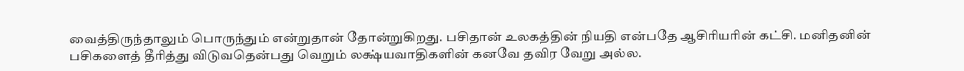வைத்திருந்தாலும் பொருந்தும் என்றுதான் தோன்றுகிறது. பசிதான் உலகத்தின் நியதி என்பதே ஆசிரியரின் கட்சி. மனிதனின் பசிகளைத் தீரித்து விடுவதென்பது வெறும் லக்ஷ்யவாதிகளின் கனவே தவிர வேறு அல்ல.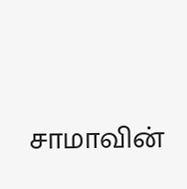சாமாவின்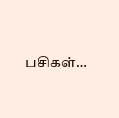பசிகள்…